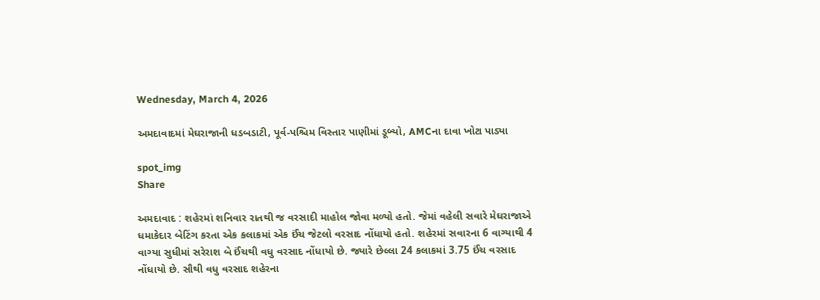Wednesday, March 4, 2026

અમદાવાદમાં મેઘરાજાની ધડબડાટી, પૂર્વ-પશ્ચિમ વિસ્તાર પાણીમાં ડૂબ્યો, AMCના દાવા ખોટા પાડ્યા

spot_img
Share

અમદાવાદ : શહેરમાં શનિવાર રાતથી જ વરસાદી માહોલ જોવા મળ્યો હતો. જેમાં વહેલી સવારે મેઘરાજાએ ધમાકેદાર બેટિંગ કરતા એક કલાકમાં એક ઈંચ જેટલો વરસાદ નોંધાયો હતો. શહેરમાં સવારના 6 વાગ્યાથી 4 વાગ્યા સુધીમાં સરેરાશ બે ઈંચથી વધુ વરસાદ નોંધાયો છે. જ્યારે છેલ્લા 24 કલાકમાં 3.75 ઈંચ વરસાદ નોંધાયો છે. સૌથી વધુ વરસાદ શહેરના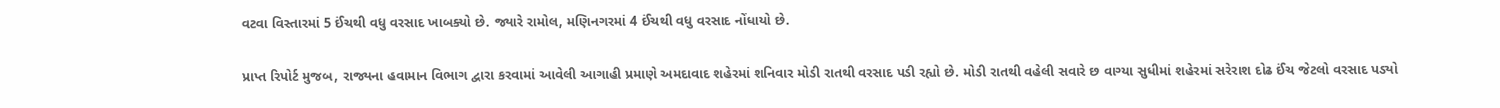વટવા વિસ્તારમાં 5 ઈંચથી વધુ વરસાદ ખાબક્યો છે. જ્યારે રામોલ, મણિનગરમાં 4 ઈંચથી વધુ વરસાદ નોંધાયો છે.

પ્રાપ્ત રિપોર્ટ મુજબ, રાજ્યના હવામાન વિભાગ દ્વારા કરવામાં આવેલી આગાહી પ્રમાણે અમદાવાદ શહેરમાં શનિવાર મોડી રાતથી વરસાદ પડી રહ્યો છે. મોડી રાતથી વહેલી સવારે છ વાગ્યા સુધીમાં શહેરમાં સરેરાશ દોઢ ઈંચ જેટલો વરસાદ પડ્યો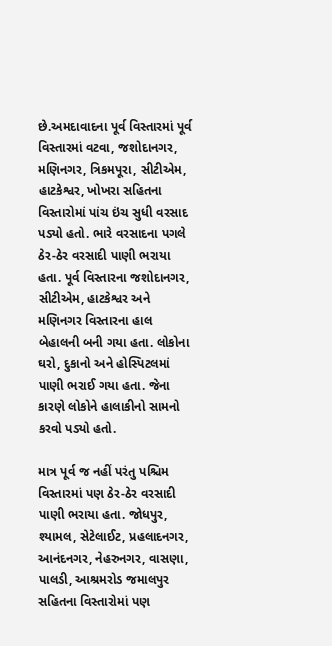છે.અમદાવાદના પૂર્વ વિસ્તારમાં પૂર્વ વિસ્તારમાં વટવા, જશોદાનગર, મણિનગર, ત્રિકમપૂરા, સીટીએમ, હાટકેશ્વર, ખોખરા સહિતના વિસ્તારોમાં પાંચ ઇંચ સુધી વરસાદ પડ્યો હતો. ભારે વરસાદના પગલે ઠેર-ઠેર વરસાદી પાણી ભરાયા હતા. પૂર્વ વિસ્તારના જશોદાનગર, સીટીએમ, હાટકેશ્વર અને મણિનગર વિસ્તારના હાલ બેહાલની બની ગયા હતા. લોકોના ઘરો, દુકાનો અને હોસ્પિટલમાં પાણી ભરાઈ ગયા હતા. જેના કારણે લોકોને હાલાકીનો સામનો કરવો પડ્યો હતો.

માત્ર પૂર્વ જ નહીં પરંતુ પશ્ચિમ વિસ્તારમાં પણ ઠેર-ઠેર વરસાદી પાણી ભરાયા હતા. જોધપુર, શ્યામલ, સેટેલાઈટ, પ્રહલાદનગર, આનંદનગર, નેહરુનગર, વાસણા, પાલડી, આશ્રમરોડ જમાલપુર સહિતના વિસ્તારોમાં પણ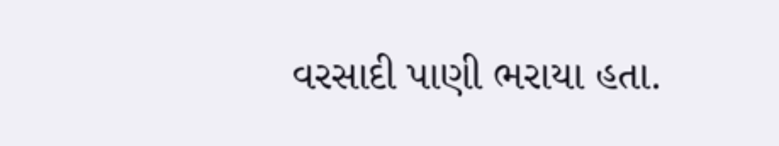વરસાદી પાણી ભરાયા હતા.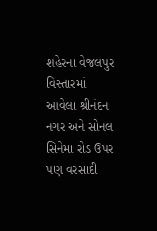શહેરના વેજલપુર વિસ્તારમાં આવેલા શ્રીનંદન નગર અને સોનલ સિનેમા રોડ ઉપર પણ વરસાદી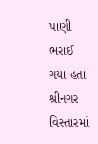પાણી ભરાઈ ગયા હતા શ્રીનગર વિસ્તારમાં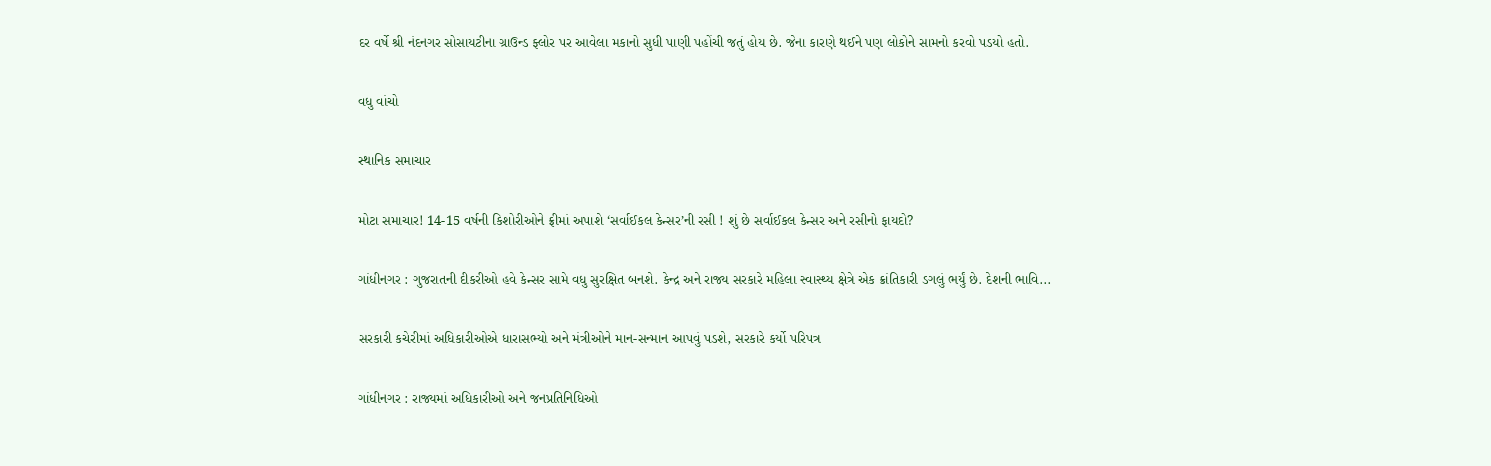દર વર્ષે શ્રી નંદનગર સોસાયટીના ગ્રાઉન્ડ ફ્લોર પર આવેલા મકાનો સુધી પાણી પહોંચી જતું હોય છે. જેના કારણે થઈને પણ લોકોને સામનો કરવો પડયો હતો.

વધુ વાંચો

સ્થાનિક સમાચાર

મોટા સમાચાર! 14-15 વર્ષની કિશોરીઓને ફ્રીમાં અપાશે ‘સર્વાઈકલ કેન્સર’ની રસી ! શું છે સર્વાઈકલ કેન્સર અને રસીનો ફાયદો?

ગાંધીનગર : ગુજરાતની દીકરીઓ હવે કેન્સર સામે વધુ સુરક્ષિત બનશે. કેન્દ્ર અને રાજ્ય સરકારે મહિલા સ્વાસ્થ્ય ક્ષેત્રે એક ક્રાંતિકારી ડગલું ભર્યું છે. દેશની ભાવિ...

સરકારી કચેરીમાં અધિકારીઓએ ધારાસભ્યો અને મંત્રીઓને માન-સન્માન આપવું પડશે, સરકારે કર્યો પરિપત્ર

ગાંધીનગર : રાજ્યમાં અધિકારીઓ અને જનપ્રતિનિધિઓ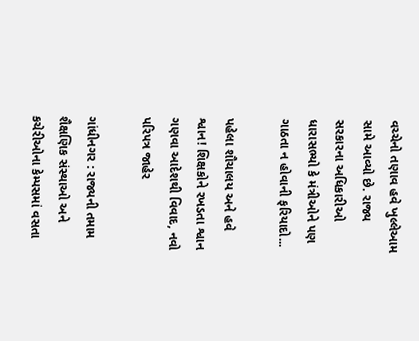વચ્ચેનો તણાવ હવે ખુલ્લેઆમ સામે આવ્યો છે. રાજ્ય સરકારના અધિકારીઓ ધારાસભ્યો કે મંત્રીઓને પણ ગાઠતા ન હોવાની ફરિયાદો...

પહેલા શૌચાલય અને હવે શ્વાન! શિક્ષકોને રખડતા શ્વાન ગણવા આદેશથી વિવાદ, નવો પરિપત્ર જાહેર

ગાંધીનગર : રાજ્યની તમામ શૈક્ષણિક સંસ્થાઓ અને કચેરીઓના કેમ્પસમાં વસતા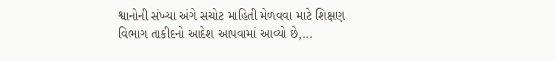શ્વાનોની સંખ્યા અંગે સચોટ માહિતી મેળવવા માટે શિક્ષણ વિભાગ તાકીદનો આદેશ આપવામાં આવ્યો છે,...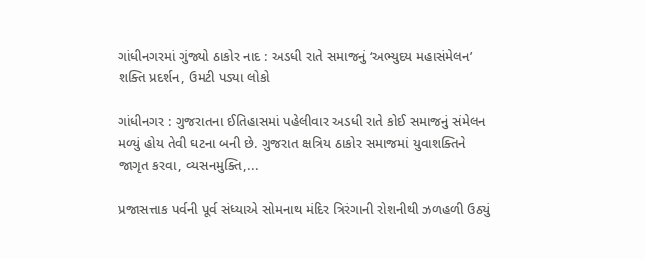ગાંધીનગરમાં ગુંજ્યો ઠાકોર નાદ : અડધી રાતે સમાજનું ‘અભ્યુદય મહાસંમેલન’ શક્તિ પ્રદર્શન, ઉમટી પડ્યા લોકો

ગાંધીનગર : ગુજરાતના ઈતિહાસમાં પહેલીવાર અડધી રાતે કોઈ સમાજનું સંમેલન મળ્યું હોય તેવી ઘટના બની છે. ગુજરાત ક્ષત્રિય ઠાકોર સમાજમાં યુવાશક્તિને જાગૃત કરવા, વ્યસનમુક્તિ,...

પ્રજાસત્તાક પર્વની પૂર્વ સંધ્યાએ સોમનાથ મંદિર ત્રિરંગાની રોશનીથી ઝળહળી ઉઠ્યું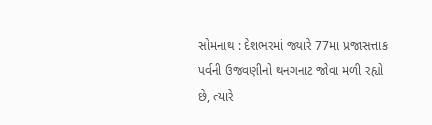સોમનાથ : દેશભરમાં જ્યારે 77મા પ્રજાસત્તાક પર્વની ઉજવણીનો થનગનાટ જોવા મળી રહ્યો છે, ત્યારે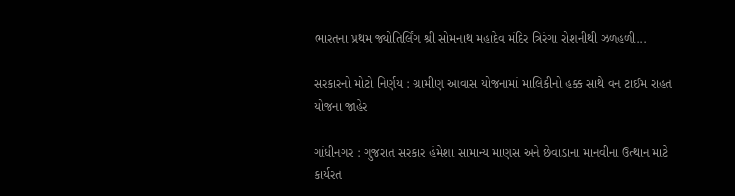ભારતના પ્રથમ જ્યોતિર્લિંગ શ્રી સોમનાથ મહાદેવ મંદિર ત્રિરંગા રોશનીથી ઝળહળી...

સરકારનો મોટો નિર્ણય : ગ્રામીણ આવાસ યોજનામાં માલિકીનો હક્ક સાથે વન ટાઈમ રાહત યોજના જાહેર

ગાંધીનગર : ગુજરાત સરકાર હંમેશા સામાન્ય માણસ અને છેવાડાના માનવીના ઉત્થાન માટે કાર્યરત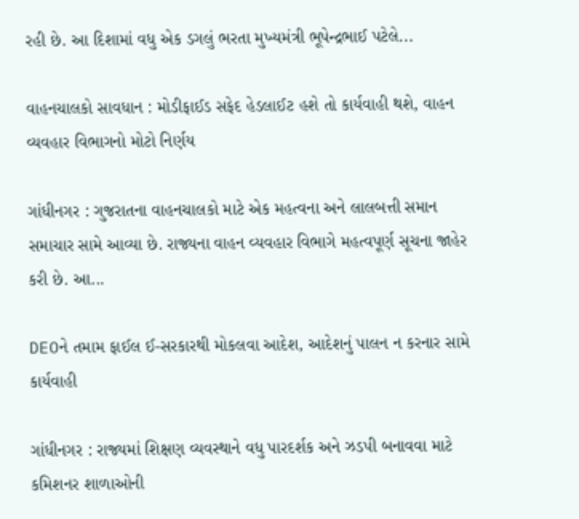રહી છે. આ દિશામાં વધુ એક ડગલું ભરતા મુખ્યમંત્રી ભૂપેન્દ્રભાઈ પટેલે...

વાહનચાલકો સાવધાન : મોડીફાઈડ સફેદ હેડલાઈટ હશે તો કાર્યવાહી થશે, વાહન વ્યવહાર વિભાગનો મોટો નિર્ણય

ગાંધીનગર : ગુજરાતના વાહનચાલકો માટે એક મહત્વના અને લાલબત્તી સમાન સમાચાર સામે આવ્યા છે. રાજ્યના વાહન વ્યવહાર વિભાગે મહત્વપૂર્ણ સૂચના જાહેર કરી છે. આ...

DEOને તમામ ફાઈલ ઈ-સરકારથી મોકલવા આદેશ, આદેશનું પાલન ન કરનાર સામે કાર્યવાહી

ગાંધીનગર : રાજ્યમાં શિક્ષણ વ્યવસ્થાને વધુ પારદર્શક અને ઝડપી બનાવવા માટે કમિશનર શાળાઓની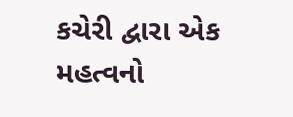કચેરી દ્વારા એક મહત્વનો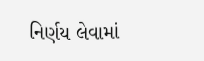નિર્ણય લેવામાં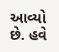આવ્યો છે. હવે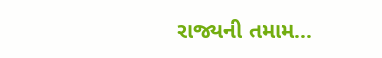રાજ્યની તમામ...